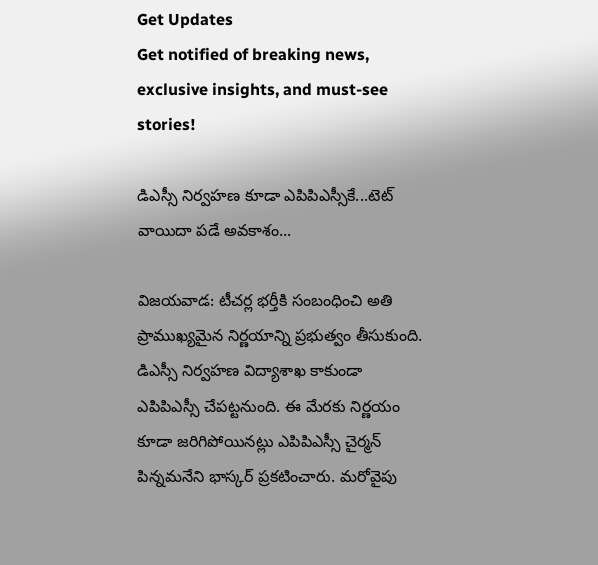Get Updates
Get notified of breaking news, exclusive insights, and must-see stories!

డిఎస్సీ నిర్వహణ కూడా ఎపిపిఎస్సీకే...టెట్ వాయిదా పడే అవకాశం...

విజయవాడ: టీచర్ల భర్తీకి సంబంధించి అతి ప్రాముఖ్యమైన నిర్ణయాన్ని ప్రభుత్వం తీసుకుంది. డిఎస్సీ నిర్వహణ విద్యాశాఖ కాకుండా ఎపిపిఎస్సీ చేపట్టనుంది. ఈ మేరకు నిర్ణయం కూడా జరిగిపోయినట్లు ఎపిపిఎస్సీ చైర్మన్‌ పిన్నమనేని భాస్కర్ ప్రకటించారు. మరోవైపు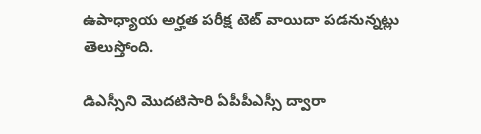ఉపాధ్యాయ అర్హత పరీక్ష టెట్ వాయిదా పడనున్నట్లు తెలుస్తోంది.

డిఎస్సీని మొదటిసారి ఏపీపీఎస్సీ ద్వారా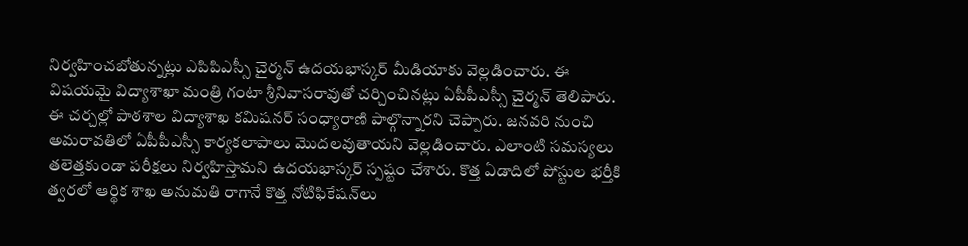నిర్వహించబోతున్నట్లు ఎపిపిఎస్సీ చైర్మన్‌ ఉదయభాస్కర్‌ మీడియాకు వెల్లడించారు. ఈ విషయమై విద్యాశాఖా మంత్రి గంటా శ్రీనివాసరావుతో చర్చించినట్లు ఏపీపీఎస్సీ చైర్మన్‌ తెలిపారు. ఈ చర్చల్లో పాఠశాల విద్యాశాఖ కమిషనర్‌ సంధ్యారాణి పాల్గొన్నారని చెప్పారు. జనవరి నుంచి అమరావతిలో ఏపీపీఎస్సీ కార్యకలాపాలు మొదలవుతాయని వెల్లడించారు. ఎలాంటి సమస్యలు తలెత్తకుండా పరీక్షలు నిర్వహిస్తామని ఉదయభాస్కర్‌ స్పష్టం చేశారు. కొత్త ఏడాదిలో పోస్టుల భర్తీకి త్వరలో ఆర్థిక శాఖ అనుమతి రాగానే కొత్త నోటిఫికేషన్‌లు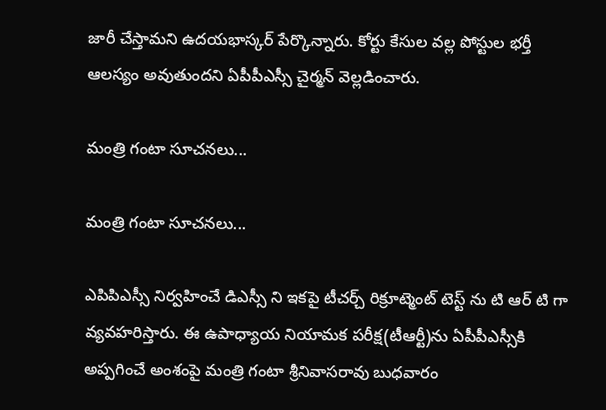జారీ చేస్తామని ఉదయభాస్కర్‌ పేర్కొన్నారు. కోర్టు కేసుల వల్ల పోస్టుల భర్తీ ఆలస్యం అవుతుందని ఏపీపీఎస్సీ చైర్మన్‌ వెల్లడించారు.

మంత్రి గంటా సూచనలు...

మంత్రి గంటా సూచనలు...

ఎపిపిఎస్సీ నిర్వహించే డిఎస్సీ ని ఇకపై టీచర్చ్ రిక్రూట్మెంట్ టెస్ట్ ను టి ఆర్ టి గా వ్యవహరిస్తారు. ఈ ఉపాధ్యాయ నియామక పరీక్ష(టీఆర్టీ)ను ఏపీపీఎస్సీకి అప్పగించే అంశంపై మంత్రి గంటా శ్రీనివాసరావు బుధవారం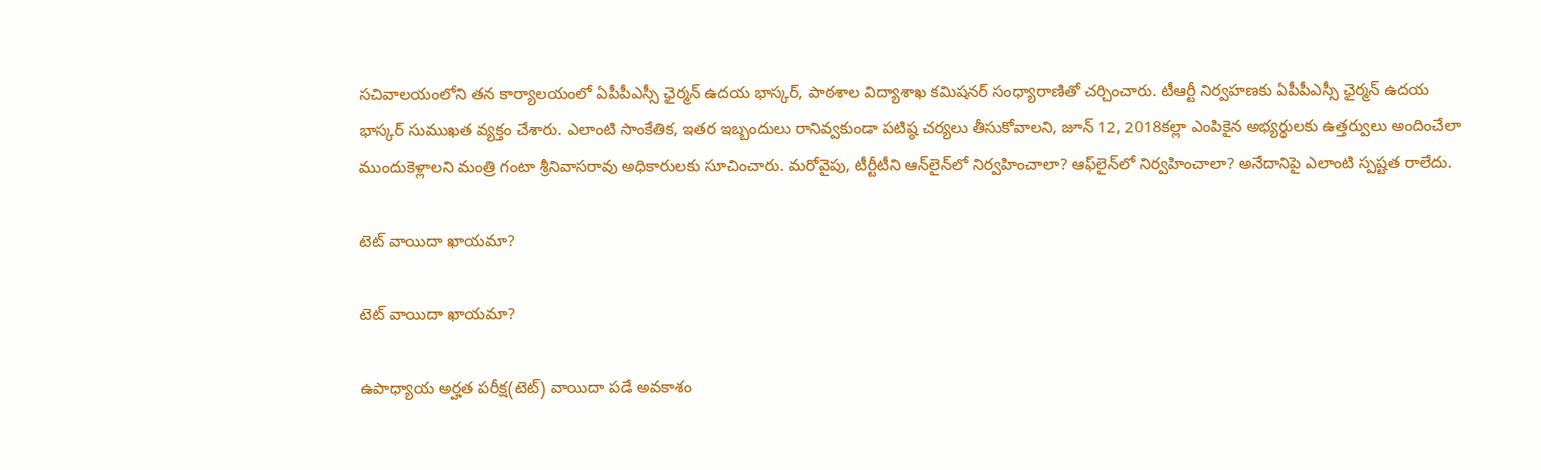సచివాలయంలోని తన కార్యాలయంలో ఏపీపీఎస్సీ ఛైర్మన్‌ ఉదయ భాస్కర్‌, పాఠశాల విద్యాశాఖ కమిషనర్‌ సంధ్యారాణితో చర్చించారు. టీఆర్టీ నిర్వహణకు ఏపీపీఎస్సీ ఛైర్మన్‌ ఉదయ భాస్కర్‌ సుముఖత వ్యక్తం చేశారు. ఎలాంటి సాంకేతిక, ఇతర ఇబ్బందులు రానివ్వకుండా పటిష్ఠ చర్యలు తీసుకోవాలని, జూన్‌ 12, 2018కల్లా ఎంపికైన అభ్యర్థులకు ఉత్తర్వులు అందించేలా ముందుకెళ్లాలని మంత్రి గంటా శ్రీనివాసరావు అధికారులకు సూచించారు. మరోవైపు, టీర్టీటీని ఆన్‌లైన్‌లో నిర్వహించాలా? ఆఫ్‌లైన్‌లో నిర్వహించాలా? అనేదానిపై ఎలాంటి స్పష్టత రాలేదు.

టెట్ వాయిదా ఖాయమా?

టెట్ వాయిదా ఖాయమా?

ఉపాధ్యాయ అర్హత పరీక్ష(టెట్‌) వాయిదా పడే అవకాశం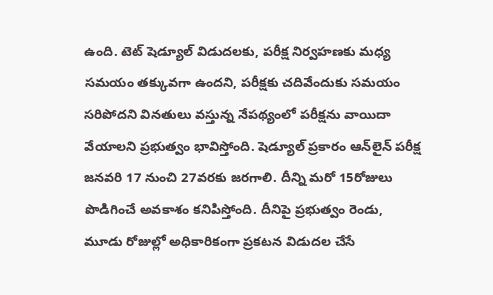ఉంది. టెట్‌ షెడ్యూల్‌ విడుదలకు, పరీక్ష నిర్వహణకు మధ్య సమయం తక్కువగా ఉందని, పరీక్షకు చదివేందుకు సమయం సరిపోదని వినతులు వస్తున్న నేపథ్యంలో పరీక్షను వాయిదా వేయాలని ప్రభుత్వం భావిస్తోంది. షెడ్యూల్‌ ప్రకారం ఆన్‌లైన్‌ పరీక్ష జనవరి 17 నుంచి 27వరకు జరగాలి. దీన్ని మరో 15రోజులు పొడిగించే అవకాశం కనిపిస్తోంది. దీనిపై ప్రభుత్వం రెండు, మూడు రోజుల్లో అధికారికంగా ప్రకటన విడుదల చేసే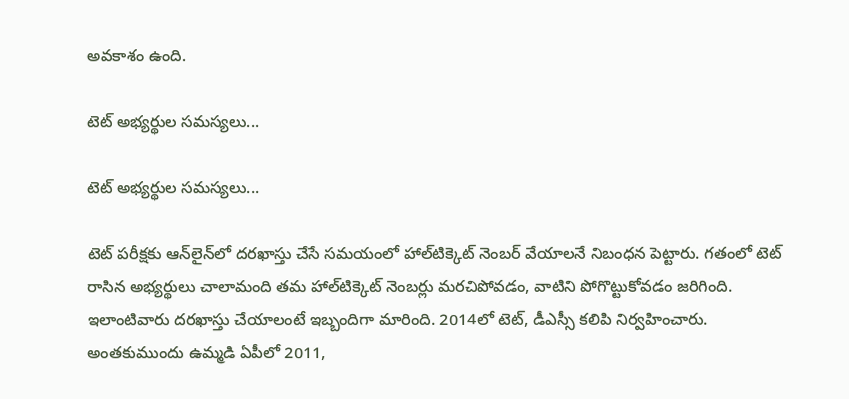అవకాశం ఉంది.

టెట్ అభ్యర్థుల సమస్యలు...

టెట్ అభ్యర్థుల సమస్యలు...

టెట్‌ పరీక్షకు ఆన్‌లైన్‌లో దరఖాస్తు చేసే సమయంలో హాల్‌టిక్కెట్‌ నెంబర్‌ వేయాలనే నిబంధన పెట్టారు. గతంలో టెట్‌ రాసిన అభ్యర్థులు చాలామంది తమ హాల్‌టిక్కెట్‌ నెంబర్లు మరచిపోవడం, వాటిని పోగొట్టుకోవడం జరిగింది. ఇలాంటివారు దరఖాస్తు చేయాలంటే ఇబ్బందిగా మారింది. 2014లో టెట్‌, డీఎస్సీ కలిపి నిర్వహించారు. అంతకుముందు ఉమ్మడి ఏపీలో 2011,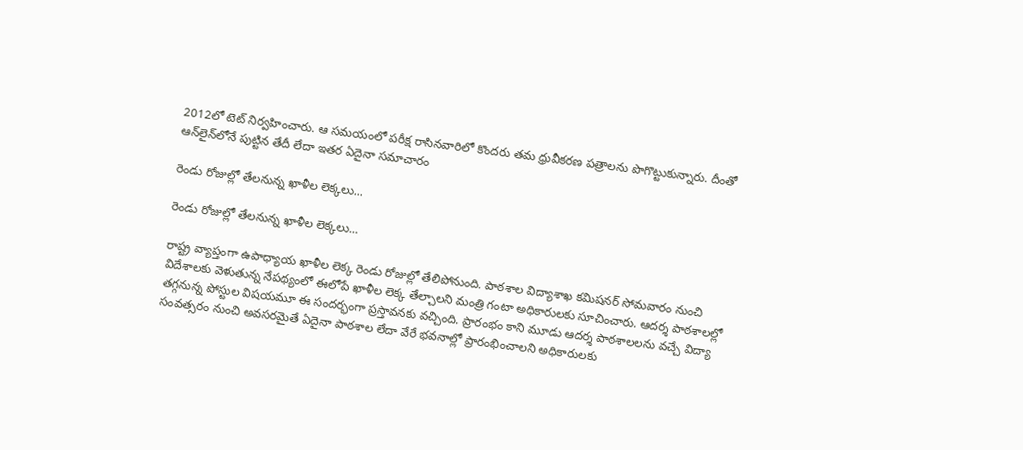2012లో టెట్‌ నిర్వహించారు. ఆ సమయంలో పరీక్ష రాసినవారిలో కొందరు తమ ధ్రువీకరణ పత్రాలను పొగొట్టుకున్నారు. దీంతో ఆన్‌లైన్‌లోనే పుట్టిన తేదీ లేదా ఇతర ఏదైనా సమాచారం

రెండు రోజుల్లో తేలనున్న ఖాళీల లెక్కలు...

రెండు రోజుల్లో తేలనున్న ఖాళీల లెక్కలు...

రాష్ట్ర వ్యాప్తంగా ఉపాధ్యాయ ఖాళీల లెక్క రెండు రోజుల్లో తేలిపోనుంది. పాఠశాల విద్యాశాఖ కమిషనర్‌ సోమవారం నుంచి విదేశాలకు వెళుతున్న నేపథ్యంలో ఈలోపే ఖాళీల లెక్క తేల్చాలని మంత్రి గంటా అధికారులకు సూచించారు. ఆదర్శ పాఠశాలల్లో తగ్గనున్న పోస్టుల విషయమూ ఈ సందర్భంగా ప్రస్తావనకు వచ్చింది. ప్రారంభం కాని మూడు ఆదర్శ పాఠశాలలను వచ్చే విద్యా సంవత్సరం నుంచి అవసరమైతే ఏదైనా పాఠశాల లేదా వేరే భవనాల్లో ప్రారంభించాలని అధికారులకు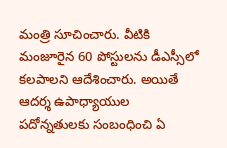మంత్రి సూచించారు. వీటికి మంజూరైన 60 పోస్టులను డీఎస్సీలో కలపాలని ఆదేశించారు. అయితే ఆదర్శ ఉపాధ్యాయుల పదోన్నతులకు సంబంధించి ఏ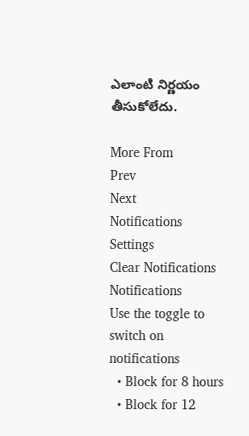ఎలాంటి నిర్ణయం తీసుకోలేదు.

More From
Prev
Next
Notifications
Settings
Clear Notifications
Notifications
Use the toggle to switch on notifications
  • Block for 8 hours
  • Block for 12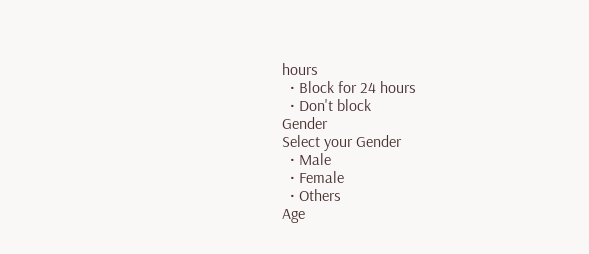hours
  • Block for 24 hours
  • Don't block
Gender
Select your Gender
  • Male
  • Female
  • Others
Age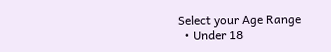Select your Age Range
  • Under 18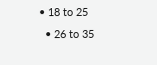• 18 to 25
  • 26 to 35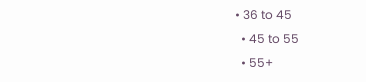• 36 to 45
  • 45 to 55
  • 55+